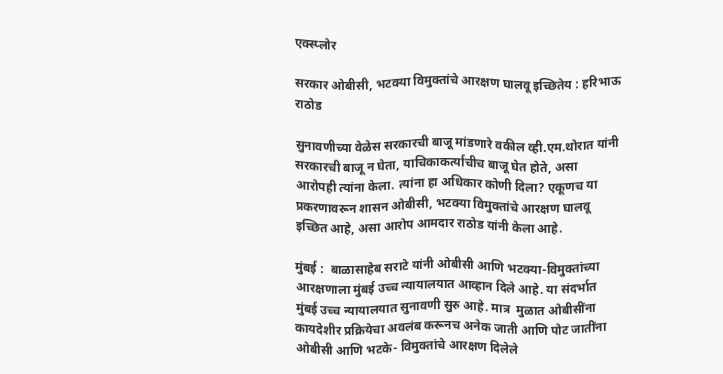एक्स्प्लोर

सरकार ओबीसी, भटक्या विमुक्तांचे आरक्षण घालवू इच्छितेय : हरिभाऊ राठोड

सुनावणीच्या वेळेस सरकारची बाजू मांडणारे वकील व्ही.एम.थोरात यांनी सरकारची बाजू न घेता, याचिकाकर्त्याचीच बाजू घेत होते, असा आरोपही त्यांना केला. त्यांना हा अधिकार कोणी दिला? एकूणच या प्रकरणावरून शासन ओबीसी, भटक्या विमुक्तांचे आरक्षण घालवू इच्छित आहे, असा आरोप आमदार राठोड यांनी केला आहे.

मुंबई :  बाळासाहेब सराटे यांनी ओबीसी आणि भटक्या-विमुक्तांच्या आरक्षणाला मुंबई उच्च न्यायालयात आव्हान दिले आहे. या संदर्भात मुंबई उच्च न्यायालयात सुनावणी सुरु आहे. मात्र  मुळात ओबीसींना कायदेशीर प्रक्रियेचा अवलंब करूनच अनेक जाती आणि पोट जातींना ओबीसी आणि भटके- विमुक्तांचे आरक्षण दिलेले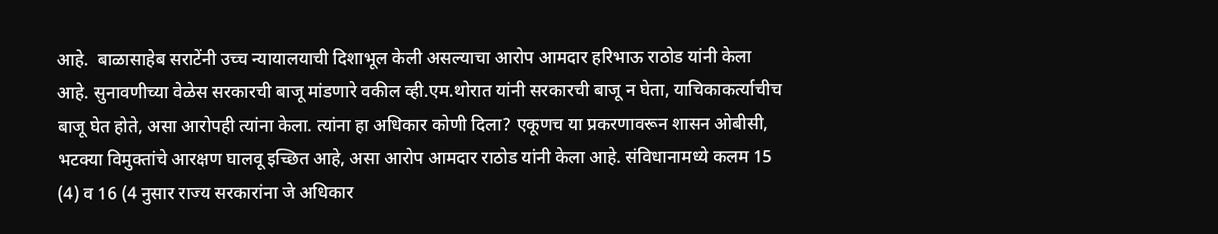आहे.  बाळासाहेब सराटेंनी उच्च न्यायालयाची दिशाभूल केली असल्याचा आरोप आमदार हरिभाऊ राठोड यांनी केला आहे. सुनावणीच्या वेळेस सरकारची बाजू मांडणारे वकील व्ही.एम.थोरात यांनी सरकारची बाजू न घेता, याचिकाकर्त्याचीच बाजू घेत होते, असा आरोपही त्यांना केला. त्यांना हा अधिकार कोणी दिला? एकूणच या प्रकरणावरून शासन ओबीसी, भटक्या विमुक्तांचे आरक्षण घालवू इच्छित आहे, असा आरोप आमदार राठोड यांनी केला आहे. संविधानामध्ये कलम 15 (4) व 16 (4 नुसार राज्य सरकारांना जे अधिकार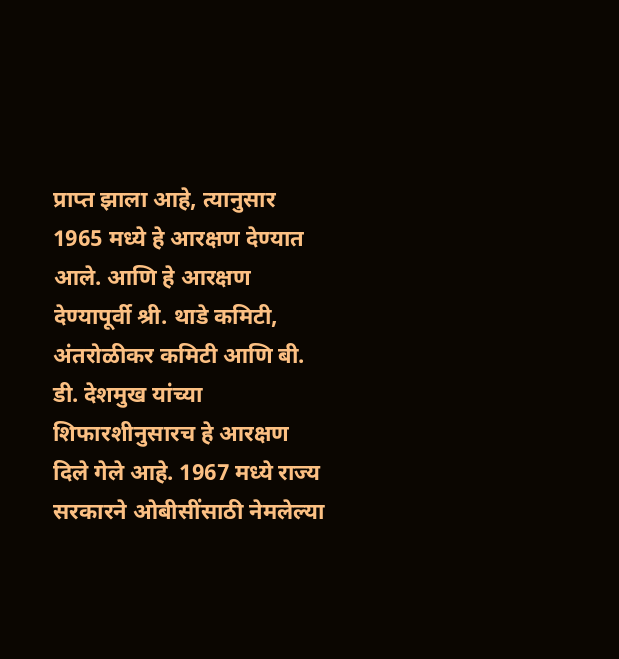प्राप्त झाला आहे, त्यानुसार 1965 मध्ये हे आरक्षण देण्यात आले. आणि हे आरक्षण देण्यापूर्वी श्री. थाडे कमिटी, अंतरोळीकर कमिटी आणि बी. डी. देशमुख यांच्या शिफारशीनुसारच हे आरक्षण दिले गेले आहे. 1967 मध्ये राज्य सरकारने ओबीसींसाठी नेमलेल्या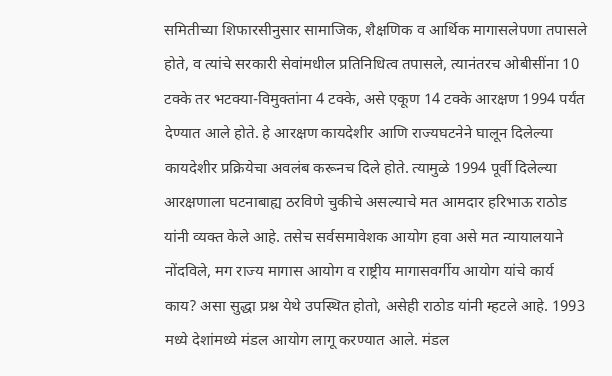समितीच्या शिफारसीनुसार सामाजिक, शैक्षणिक व आर्थिक मागासलेपणा तपासले होते, व त्यांचे सरकारी सेवांमधील प्रतिनिधित्व तपासले, त्यानंतरच ओबीसींना 10 टक्के तर भटक्या-विमुक्तांना 4 टक्के, असे एकूण 14 टक्के आरक्षण 1994 पर्यंत देण्यात आले होते. हे आरक्षण कायदेशीर आणि राज्यघटनेने घालून दिलेल्या कायदेशीर प्रक्रियेचा अवलंब करूनच दिले होते. त्यामुळे 1994 पूर्वी दिलेल्या आरक्षणाला घटनाबाह्य ठरविणे चुकीचे असल्याचे मत आमदार हरिभाऊ राठोड यांनी व्यक्त केले आहे. तसेच सर्वसमावेशक आयोग हवा असे मत न्यायालयाने नोंदविले, मग राज्य मागास आयोग व राष्ट्रीय मागासवर्गीय आयोग यांचे कार्य काय? असा सुद्धा प्रश्न येथे उपस्थित होतो, असेही राठोड यांनी म्हटले आहे. 1993  मध्ये देशांमध्ये मंडल आयोग लागू करण्यात आले. मंडल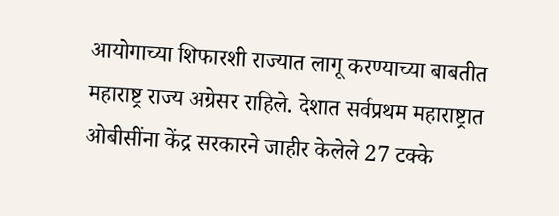आयोगाच्या शिफारशी राज्यात लागू करण्याच्या बाबतीत महाराष्ट्र राज्य अग्रेसर राहिले. देशात सर्वप्रथम महाराष्ट्रात ओबीसींना केंद्र सरकारने जाहीर केलेले 27 टक्के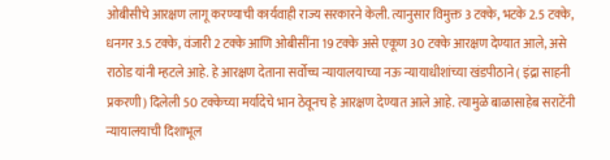ओबीसीचे आरक्षण लागू करण्याची कार्यवाही राज्य सरकारने केली. त्यानुसार विमुक्त 3 टक्के, भटके 2.5 टक्के, धनगर 3.5 टक्के, वंजारी 2 टक्के आणि ओबीसींना 19 टक्के असे एकूण 30 टक्के आरक्षण देण्यात आले, असे राठोड यांनी म्हटले आहे. हे आरक्षण देताना सर्वोच्च न्यायालयाच्या नऊ न्यायाधीशांच्या खंडपीठाने ( इंद्रा साहनी प्रकरणी) दिलेली 50 टक्केच्या मर्यादेचे भान ठेवूनच हे आरक्षण देण्यात आले आहे. त्यामुळे बाळासाहेब सराटेंनी न्यायालयाची दिशाभूल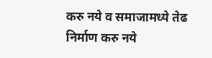करु नये व समाजामध्ये तेढ निर्माण करु नये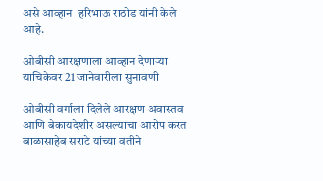असे आव्हान  हरिभाऊ राठोड यांनी केले आहे.

ओबीसी आरक्षणाला आव्हान देणाऱ्या याचिकेवर 21 जानेवारीला सुनावणी

ओबीसी वर्गाला दिलेले आरक्षण अवास्तव आणि बेकायदेशीर असल्याचा आरोप करत बाळासाहेब सराटे यांच्या वतीने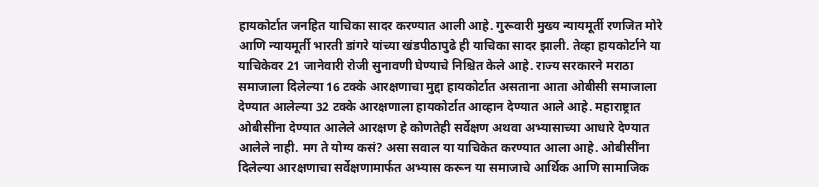हायकोर्टात जनहित याचिका सादर करण्यात आली आहे. गुरूवारी मुख्य न्यायमूर्ती रणजित मोरे आणि न्यायमूर्ती भारती डांगरे यांच्या खंडपीठापुढे ही याचिका सादर झाली. तेव्हा हायकोर्टाने या याचिकेवर 21 जानेवारी रोजी सुनावणी घेण्याचे निश्चित केले आहे. राज्य सरकारने मराठा समाजाला दिलेल्या 16 टक्के आरक्षणाचा मुद्दा हायकोर्टात असताना आता ओबीसी समाजाला देण्यात आलेल्या 32 टक्के आरक्षणाला हायकोर्टात आव्हान देण्यात आले आहे. महाराष्ट्रात ओबीसींना देण्यात आलेले आरक्षण हे कोणतेही सर्वेक्षण अथवा अभ्यासाच्या आधारे देण्यात आलेले नाही. मग ते योग्य कसं? असा सवाल या याचिकेत करण्यात आला आहे. ओबीसींना दिलेल्या आरक्षणाचा सर्वेक्षणामार्फत अभ्यास करून या समाजाचे आर्थिक आणि सामाजिक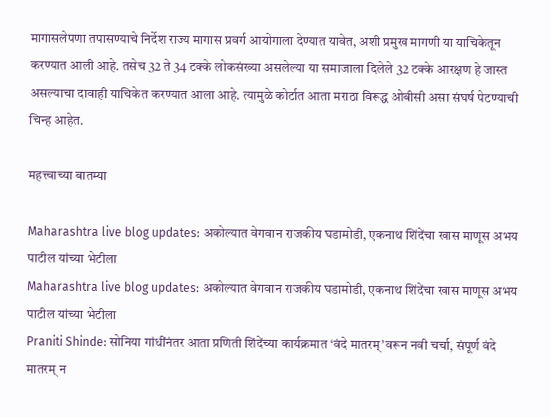मागासलेपणा तपासण्याचे निर्देश राज्य मागास प्रवर्ग आयोगाला देण्यात यावेत, अशी प्रमुख मागणी या याचिकेतून करण्यात आली आहे. तसेच 32 ते 34 टक्के लोकसंख्या असलेल्या या समाजाला दिलेले 32 टक्के आरक्षण हे जास्त असल्याचा दावाही याचिकेत करण्यात आला आहे. त्यामुळे कोर्टात आता मराठा विरूद्ध ओबीसी असा संघर्ष पेटण्याची चिन्ह आहेत.

महत्त्वाच्या बातम्या

Maharashtra live blog updates: अकोल्यात वेगवान राजकीय घडामोडी, एकनाथ शिंदेंचा खास माणूस अभय पाटील यांच्या भेटीला
Maharashtra live blog updates: अकोल्यात वेगवान राजकीय घडामोडी, एकनाथ शिंदेंचा खास माणूस अभय पाटील यांच्या भेटीला
Praniti Shinde: सोनिया गांधींनंतर आता प्रणिती शिंदेंच्या कार्यक्रमात ‘वंदे मातरम्’वरून नवी चर्चा, संपूर्ण वंदे मातरम् न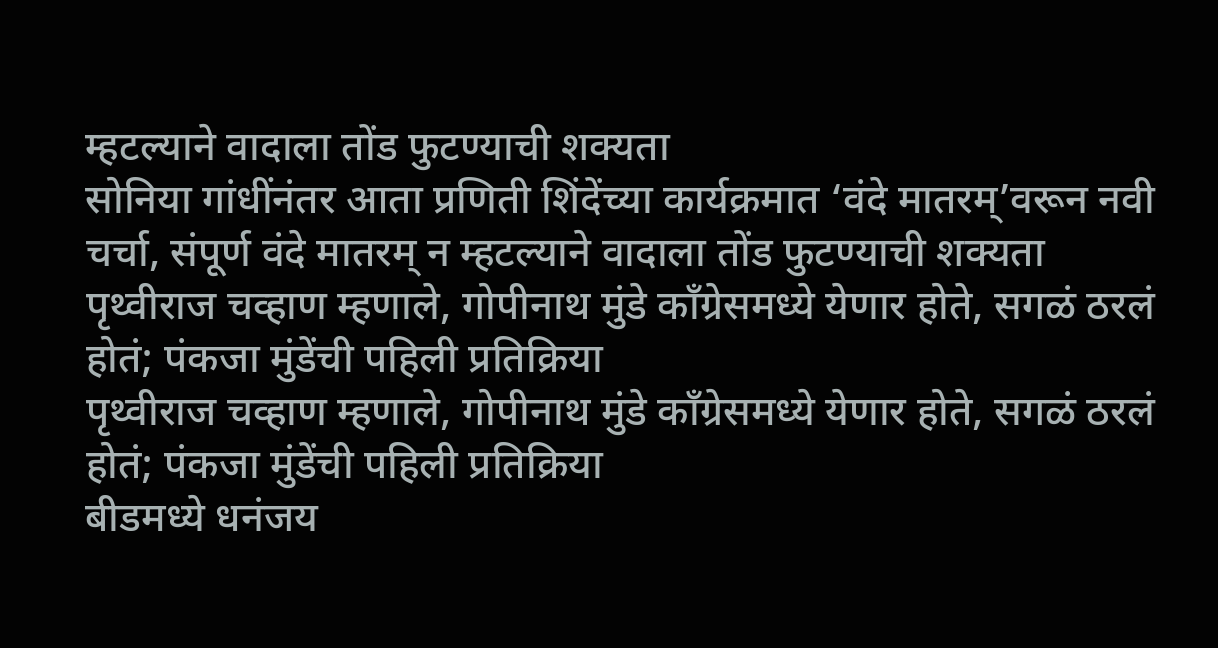म्हटल्याने वादाला तोंड फुटण्याची शक्यता
सोनिया गांधींनंतर आता प्रणिती शिंदेंच्या कार्यक्रमात ‘वंदे मातरम्’वरून नवी चर्चा, संपूर्ण वंदे मातरम् न म्हटल्याने वादाला तोंड फुटण्याची शक्यता
पृथ्वीराज चव्हाण म्हणाले, गोपीनाथ मुंडे काँग्रेसमध्ये येणार होते, सगळं ठरलं होतं; पंकजा मुंडेंची पहिली प्रतिक्रिया
पृथ्वीराज चव्हाण म्हणाले, गोपीनाथ मुंडे काँग्रेसमध्ये येणार होते, सगळं ठरलं होतं; पंकजा मुंडेंची पहिली प्रतिक्रिया
बीडमध्ये धनंजय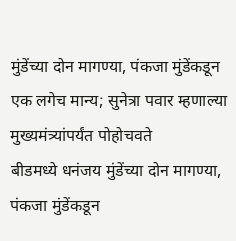मुंडेंच्या दोन मागण्या, पंकजा मुंडेंकडून एक लगेच मान्य; सुनेत्रा पवार म्हणाल्या मुख्यमंत्र्यांपर्यंत पोहोचवते
बीडमध्ये धनंजय मुंडेंच्या दोन मागण्या, पंकजा मुंडेंकडून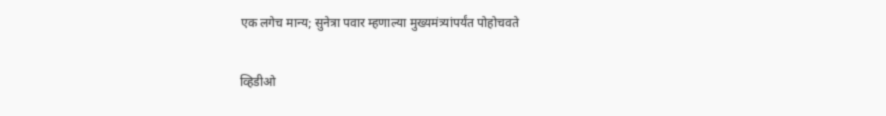एक लगेच मान्य; सुनेत्रा पवार म्हणाल्या मुख्यमंत्र्यांपर्यंत पोहोचवते

व्हिडीओ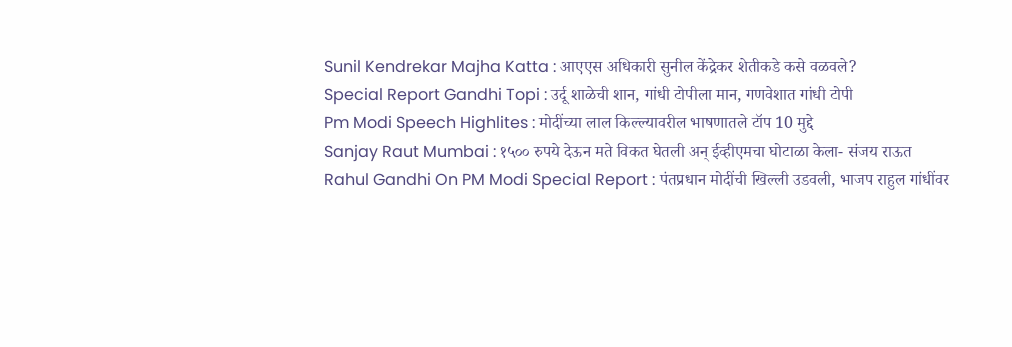Sunil Kendrekar Majha Katta : आएएस अधिकारी सुनील केंद्रेकर शेतीकडे कसे वळवले?
Special Report Gandhi Topi : उर्दू शाळेची शान, गांधी टोपीला मान, गणवेशात गांधी टोपी
Pm Modi Speech Highlites : मोदींच्या लाल किल्ल्यावरील भाषणातले टॉप 10 मुद्दे
Sanjay Raut Mumbai : १५०० रुपये देऊन मते विकत घेतली अन् ईव्हीएमचा घोटाळा केला- संजय राऊत
Rahul Gandhi On PM Modi Special Report : पंतप्रधान मोदींची खिल्ली उडवली, भाजप राहुल गांधींवर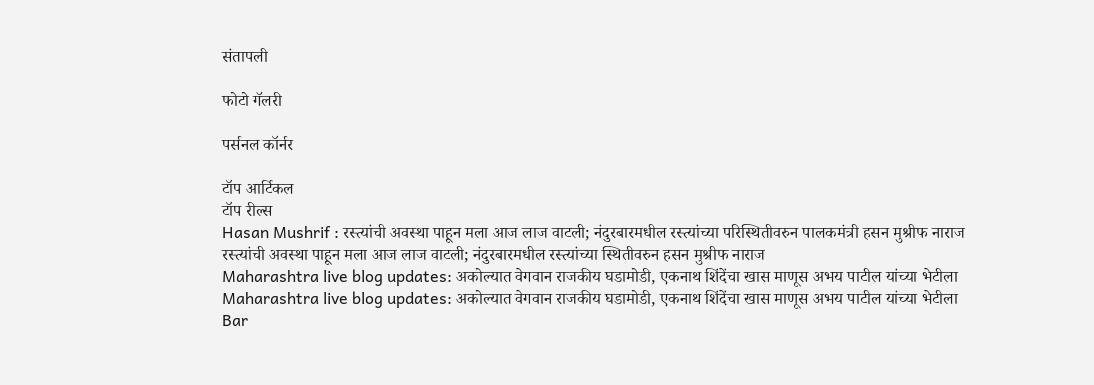संतापली

फोटो गॅलरी

पर्सनल कॉर्नर

टॉप आर्टिकल
टॉप रील्स
Hasan Mushrif : रस्त्यांची अवस्था पाहून मला आज लाज वाटली; नंदुरबारमधील रस्त्यांच्या परिस्थितीवरुन पालकमंत्री हसन मुश्रीफ नाराज
रस्त्यांची अवस्था पाहून मला आज लाज वाटली; नंदुरबारमधील रस्त्यांच्या स्थितीवरुन हसन मुश्रीफ नाराज
Maharashtra live blog updates: अकोल्यात वेगवान राजकीय घडामोडी, एकनाथ शिंदेंचा खास माणूस अभय पाटील यांच्या भेटीला
Maharashtra live blog updates: अकोल्यात वेगवान राजकीय घडामोडी, एकनाथ शिंदेंचा खास माणूस अभय पाटील यांच्या भेटीला
Bar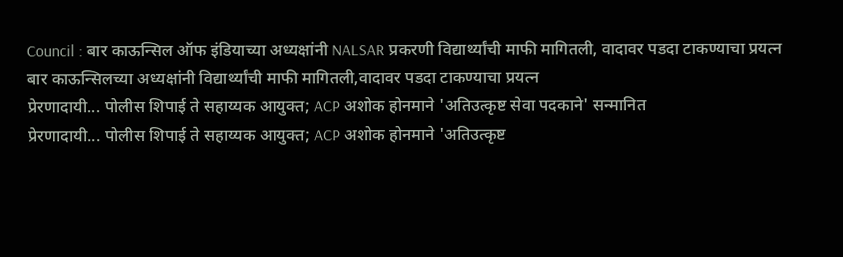Council : बार काऊन्सिल ऑफ इंडियाच्या अध्यक्षांनी NALSAR प्रकरणी विद्यार्थ्यांची माफी मागितली, वादावर पडदा टाकण्याचा प्रयत्न
बार काऊन्सिलच्या अध्यक्षांनी विद्यार्थ्यांची माफी मागितली,वादावर पडदा टाकण्याचा प्रयत्न
प्रेरणादायी... पोलीस शिपाई ते सहाय्यक आयुक्त; ACP अशोक होनमाने 'अतिउत्कृष्ट सेवा पदकाने' सन्मानित
प्रेरणादायी... पोलीस शिपाई ते सहाय्यक आयुक्त; ACP अशोक होनमाने 'अतिउत्कृष्ट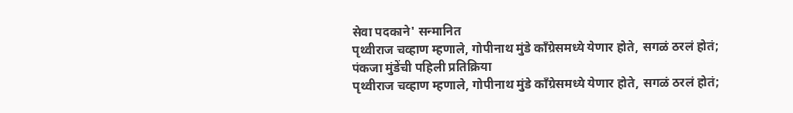सेवा पदकाने' सन्मानित
पृथ्वीराज चव्हाण म्हणाले, गोपीनाथ मुंडे काँग्रेसमध्ये येणार होते, सगळं ठरलं होतं; पंकजा मुंडेंची पहिली प्रतिक्रिया
पृथ्वीराज चव्हाण म्हणाले, गोपीनाथ मुंडे काँग्रेसमध्ये येणार होते, सगळं ठरलं होतं;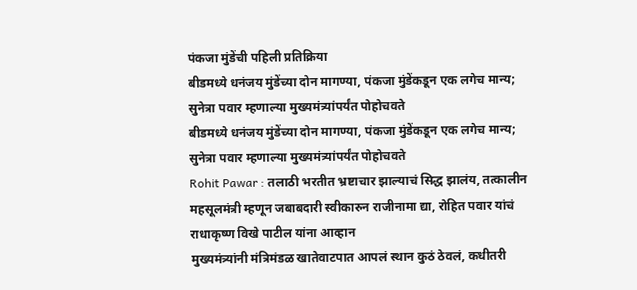पंकजा मुंडेंची पहिली प्रतिक्रिया
बीडमध्ये धनंजय मुंडेंच्या दोन मागण्या, पंकजा मुंडेंकडून एक लगेच मान्य; सुनेत्रा पवार म्हणाल्या मुख्यमंत्र्यांपर्यंत पोहोचवते
बीडमध्ये धनंजय मुंडेंच्या दोन मागण्या, पंकजा मुंडेंकडून एक लगेच मान्य; सुनेत्रा पवार म्हणाल्या मुख्यमंत्र्यांपर्यंत पोहोचवते
Rohit Pawar : तलाठी भरतीत भ्रष्टाचार झाल्याचं सिद्ध झालंय, तत्कालीन महसूलमंत्री म्हणून जबाबदारी स्वीकारुन राजीनामा द्या, रोहित पवार यांचं राधाकृष्ण विखे पाटील यांना आव्हान
मुख्यमंत्र्यांनी मंत्रिमंडळ खातेवाटपात आपलं स्थान कुठं ठेवलं, कधीतरी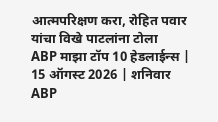आत्मपरिक्षण करा, रोहित पवार यांचा विखे पाटलांना टोला
ABP माझा टॉप 10 हेडलाईन्स | 15 ऑगस्ट 2026 | शनिवार
ABP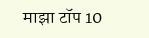माझा टॉप 10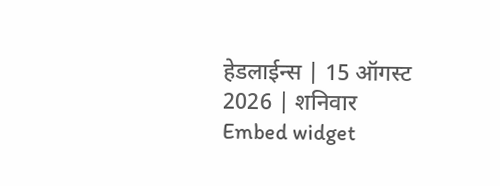हेडलाईन्स | 15 ऑगस्ट 2026 | शनिवार
Embed widget